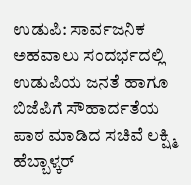ಉಡುಪಿ: ಸಾರ್ವಜನಿಕ ಅಹವಾಲು ಸಂದರ್ಭದಲ್ಲಿ ಉಡುಪಿಯ ಜನತೆ ಹಾಗೂ ಬಿಜೆಪಿಗೆ ಸೌಹಾರ್ದತೆಯ ಪಾಠ ಮಾಡಿದ ಸಚಿವೆ ಲಕ್ಷ್ಮಿ ಹೆಬ್ಬಾಳ್ಕರ್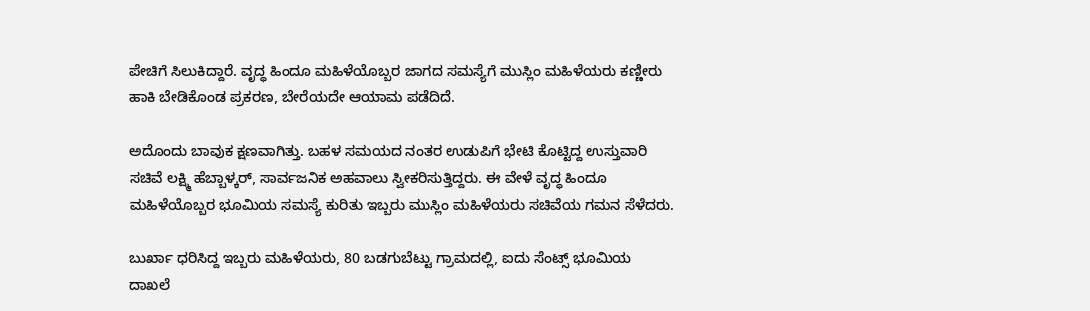ಪೇಚಿಗೆ ಸಿಲುಕಿದ್ದಾರೆ. ವೃದ್ಧ ಹಿಂದೂ ಮಹಿಳೆಯೊಬ್ಬರ ಜಾಗದ ಸಮಸ್ಯೆಗೆ ಮುಸ್ಲಿಂ ಮಹಿಳೆಯರು ಕಣ್ಣೀರು ಹಾಕಿ ಬೇಡಿಕೊಂಡ ಪ್ರಕರಣ, ಬೇರೆಯದೇ ಆಯಾಮ ಪಡೆದಿದೆ.

ಅದೊಂದು ಬಾವುಕ ಕ್ಷಣವಾಗಿತ್ತು. ಬಹಳ ಸಮಯದ ನಂತರ ಉಡುಪಿಗೆ ಭೇಟಿ ಕೊಟ್ಟಿದ್ದ ಉಸ್ತುವಾರಿ ಸಚಿವೆ ಲಕ್ಷ್ಮಿ ಹೆಬ್ಬಾಳ್ಕರ್, ಸಾರ್ವಜನಿಕ ಅಹವಾಲು ಸ್ವೀಕರಿಸುತ್ತಿದ್ದರು. ಈ ವೇಳೆ ವೃದ್ಧ ಹಿಂದೂ ಮಹಿಳೆಯೊಬ್ಬರ ಭೂಮಿಯ ಸಮಸ್ಯೆ ಕುರಿತು ಇಬ್ಬರು ಮುಸ್ಲಿಂ ಮಹಿಳೆಯರು ಸಚಿವೆಯ ಗಮನ ಸೆಳೆದರು.

ಬುರ್ಖಾ ಧರಿಸಿದ್ದ ಇಬ್ಬರು ಮಹಿಳೆಯರು, 80 ಬಡಗುಬೆಟ್ಟು ಗ್ರಾಮದಲ್ಲಿ, ಐದು ಸೆಂಟ್ಸ್ ಭೂಮಿಯ ದಾಖಲೆ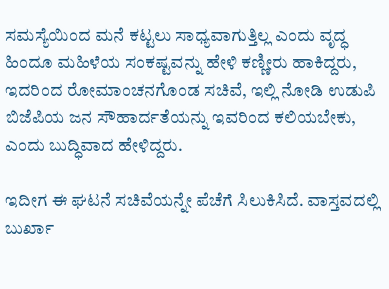ಸಮಸ್ಯೆಯಿಂದ ಮನೆ ಕಟ್ಟಲು ಸಾಧ್ಯವಾಗುತ್ತಿಲ್ಲ ಎಂದು ವೃದ್ಧ ಹಿಂದೂ ಮಹಿಳೆಯ ಸಂಕಷ್ಟವನ್ನು ಹೇಳಿ ಕಣ್ಣೀರು ಹಾಕಿದ್ದರು, ಇದರಿಂದ ರೋಮಾಂಚನಗೊಂಡ ಸಚಿವೆ, ಇಲ್ಲಿ ನೋಡಿ ಉಡುಪಿ ಬಿಜೆಪಿಯ ಜನ ಸೌಹಾರ್ದತೆಯನ್ನು ಇವರಿಂದ ಕಲಿಯಬೇಕು, ಎಂದು ಬುದ್ಧಿವಾದ ಹೇಳಿದ್ದರು.

ಇದೀಗ ಈ ಘಟನೆ ಸಚಿವೆಯನ್ನೇ ಪೆಚೆಗೆ ಸಿಲುಕಿಸಿದೆ. ವಾಸ್ತವದಲ್ಲಿ ಬುರ್ಖಾ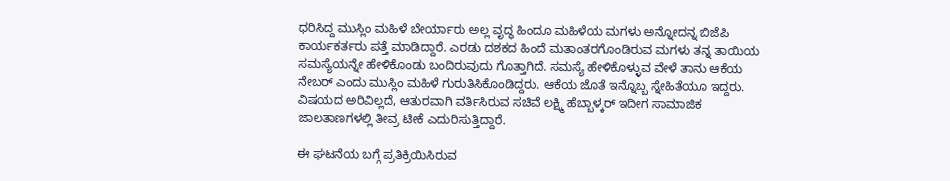ಧರಿಸಿದ್ದ ಮುಸ್ಲಿಂ ಮಹಿಳೆ ಬೇರ್ಯಾರು ಅಲ್ಲ ವೃದ್ಧ ಹಿಂದೂ ಮಹಿಳೆಯ ಮಗಳು ಅನ್ನೋದನ್ನ ಬಿಜೆಪಿ ಕಾರ್ಯಕರ್ತರು ಪತ್ತೆ ಮಾಡಿದ್ದಾರೆ. ಎರಡು ದಶಕದ ಹಿಂದೆ ಮತಾಂತರಗೊಂಡಿರುವ ಮಗಳು ತನ್ನ ತಾಯಿಯ ಸಮಸ್ಯೆಯನ್ನೇ ಹೇಳಿಕೊಂಡು ಬಂದಿರುವುದು ಗೊತ್ತಾಗಿದೆ. ಸಮಸ್ಯೆ ಹೇಳಿಕೊಳ್ಳುವ ವೇಳೆ ತಾನು ಆಕೆಯ ನೇಬರ್ ಎಂದು ಮುಸ್ಲಿಂ ಮಹಿಳೆ ಗುರುತಿಸಿಕೊಂಡಿದ್ದರು. ಆಕೆಯ ಜೊತೆ ಇನ್ನೊಬ್ಬ ಸ್ನೇಹಿತೆಯೂ ಇದ್ದರು. ವಿಷಯದ ಅರಿವಿಲ್ಲದೆ, ಆತುರವಾಗಿ ವರ್ತಿಸಿರುವ ಸಚಿವೆ ಲಕ್ಷ್ಮಿ ಹೆಬ್ಬಾಳ್ಕರ್ ಇದೀಗ ಸಾಮಾಜಿಕ ಜಾಲತಾಣಗಳಲ್ಲಿ ತೀವ್ರ ಟೀಕೆ ಎದುರಿಸುತ್ತಿದ್ದಾರೆ.

ಈ ಘಟನೆಯ ಬಗ್ಗೆ ಪ್ರತಿಕ್ರಿಯಿಸಿರುವ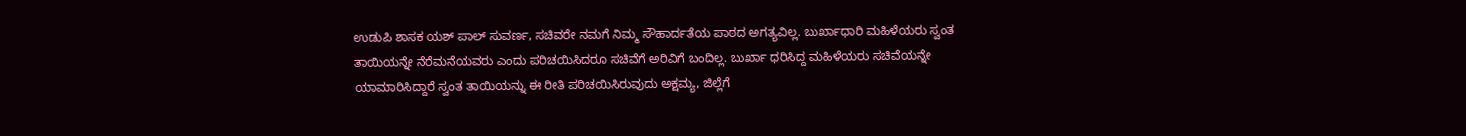ಉಡುಪಿ ಶಾಸಕ ಯಶ್ ಪಾಲ್ ಸುವರ್ಣ, ಸಚಿವರೇ ನಮಗೆ ನಿಮ್ಮ ಸೌಹಾರ್ದತೆಯ ಪಾಠದ ಅಗತ್ಯವಿಲ್ಲ. ಬುರ್ಖಾಧಾರಿ ಮಹಿಳೆಯರು ಸ್ವಂತ ತಾಯಿಯನ್ನೇ ನೆರೆಮನೆಯವರು ಎಂದು ಪರಿಚಯಿಸಿದರೂ ಸಚಿವೆಗೆ ಅರಿವಿಗೆ ಬಂದಿಲ್ಲ. ಬುರ್ಖಾ ಧರಿಸಿದ್ದ ಮಹಿಳೆಯರು ಸಚಿವೆಯನ್ನೇ ಯಾಮಾರಿಸಿದ್ದಾರೆ ಸ್ವಂತ ತಾಯಿಯನ್ನು ಈ ರೀತಿ ಪರಿಚಯಿಸಿರುವುದು ಅಕ್ಷಮ್ಯ, ಜಿಲ್ಲೆಗೆ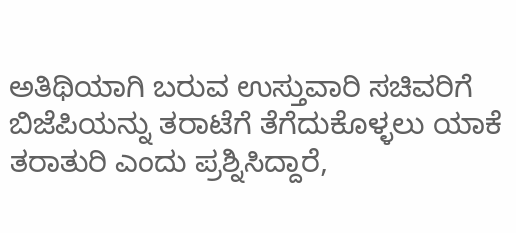ಅತಿಥಿಯಾಗಿ ಬರುವ ಉಸ್ತುವಾರಿ ಸಚಿವರಿಗೆ ಬಿಜೆಪಿಯನ್ನು ತರಾಟೆಗೆ ತೆಗೆದುಕೊಳ್ಳಲು ಯಾಕೆ ತರಾತುರಿ ಎಂದು ಪ್ರಶ್ನಿಸಿದ್ದಾರೆ,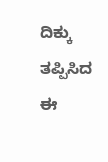ದಿಕ್ಕು ತಪ್ಪಿಸಿದ ಈ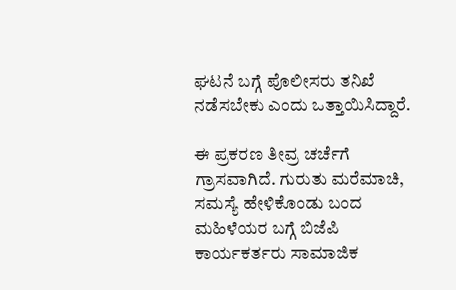ಘಟನೆ ಬಗ್ಗೆ ಪೊಲೀಸರು ತನಿಖೆ ನಡೆಸಬೇಕು ಎಂದು ಒತ್ತಾಯಿಸಿದ್ದಾರೆ.

ಈ ಪ್ರಕರಣ ತೀವ್ರ ಚರ್ಚೆಗೆ ಗ್ರಾಸವಾಗಿದೆ. ಗುರುತು ಮರೆಮಾಚಿ, ಸಮಸ್ಯೆ ಹೇಳಿಕೊಂಡು ಬಂದ ಮಹಿಳೆಯರ ಬಗ್ಗೆ ಬಿಜೆಪಿ ಕಾರ್ಯಕರ್ತರು ಸಾಮಾಜಿಕ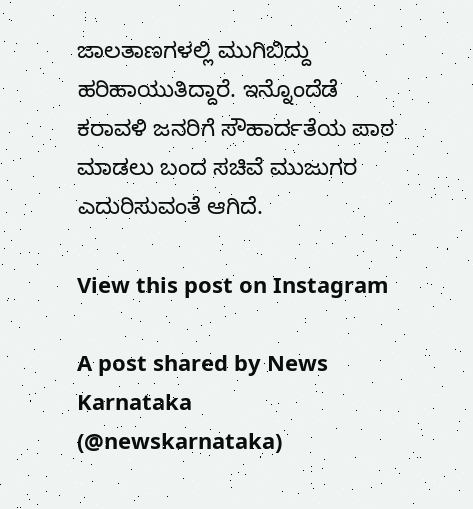ಜಾಲತಾಣಗಳಲ್ಲಿ ಮುಗಿಬಿದ್ದು ಹರಿಹಾಯುತಿದ್ದಾರೆ. ಇನ್ನೊಂದೆಡೆ ಕರಾವಳಿ ಜನರಿಗೆ ಸೌಹಾರ್ದತೆಯ ಪಾಠ ಮಾಡಲು ಬಂದ ಸಚಿವೆ ಮುಜುಗರ ಎದುರಿಸುವಂತೆ ಆಗಿದೆ.

View this post on Instagram

A post shared by News Karnataka (@newskarnataka)